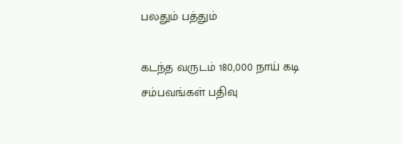பலதும் பத்தும்

கடந்த வருடம் 180,000 நாய் கடி சம்பவங்கள் பதிவு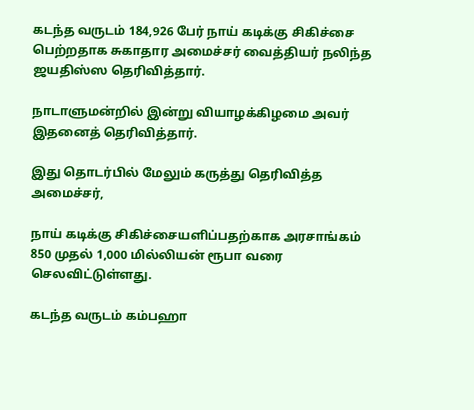கடந்த வருடம் 184,926 பேர் நாய் கடிக்கு சிகிச்சை பெற்றதாக சுகாதார அமைச்சர் வைத்தியர் நலிந்த ஜயதிஸ்ஸ தெரிவித்தார்.

நாடாளுமன்றில் இன்று வியாழக்கிழமை அவர் இதனைத் தெரிவித்தார்.

இது தொடர்பில் மேலும் கருத்து தெரிவித்த அமைச்சர்,

நாய் கடிக்கு சிகிச்சையளிப்பதற்காக அரசாங்கம் 850 முதல் 1,000 மில்லியன் ரூபா வரை செலவிட்டுள்ளது.

கடந்த வருடம் கம்பஹா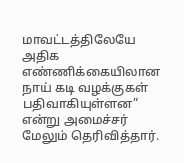மாவட்டத்திலேயே அதிக எண்ணிக்கையிலான நாய் கடி வழக்குகள் பதிவாகியுள்ளன” என்று அமைச்சர் மேலும் தெரிவித்தார்.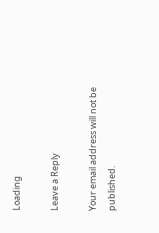Loading

Leave a Reply

Your email address will not be published.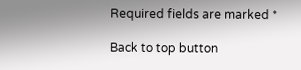Required fields are marked *

Back to top button